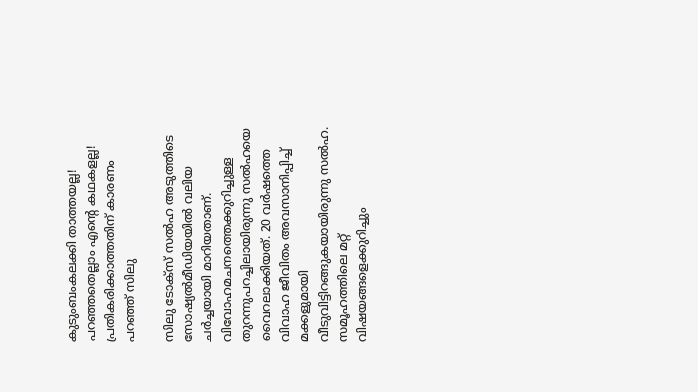കുടുംബംകലക്കി താത്തയല്ല! പറഞ്ഞതെല്ലാം എന്റെ കഥകളല്ല! പ്രതികരിക്കാത്തതിന് കാരണം പറഞ്ഞ് സിലു

സിലു ടോക്‌സ് സല്‍ഹ അടുത്തിടെ സോഷ്യല്‍മീഡിയയില്‍ വലിയ ചര്‍ച്ചയായി മാറിയതാണ്. വിവോഹമചനത്തെക്കുറിച്ചുള്ള തുറന്നുപറച്ചിലായിരുന്നു സല്‍ഹയെ വൈറലാക്കിയത്. 20 വര്‍ഷത്തെ വിവാഹ ജീവിതം അവസാനിപ്പിച്ച് മക്കളുമായി വീടുവിട്ടിറങ്ങുകയായിരുന്നു സല്‍ഹ. സമൂഹത്തിലെ മറ്റ് വിഷയങ്ങളെക്കുറിച്ചും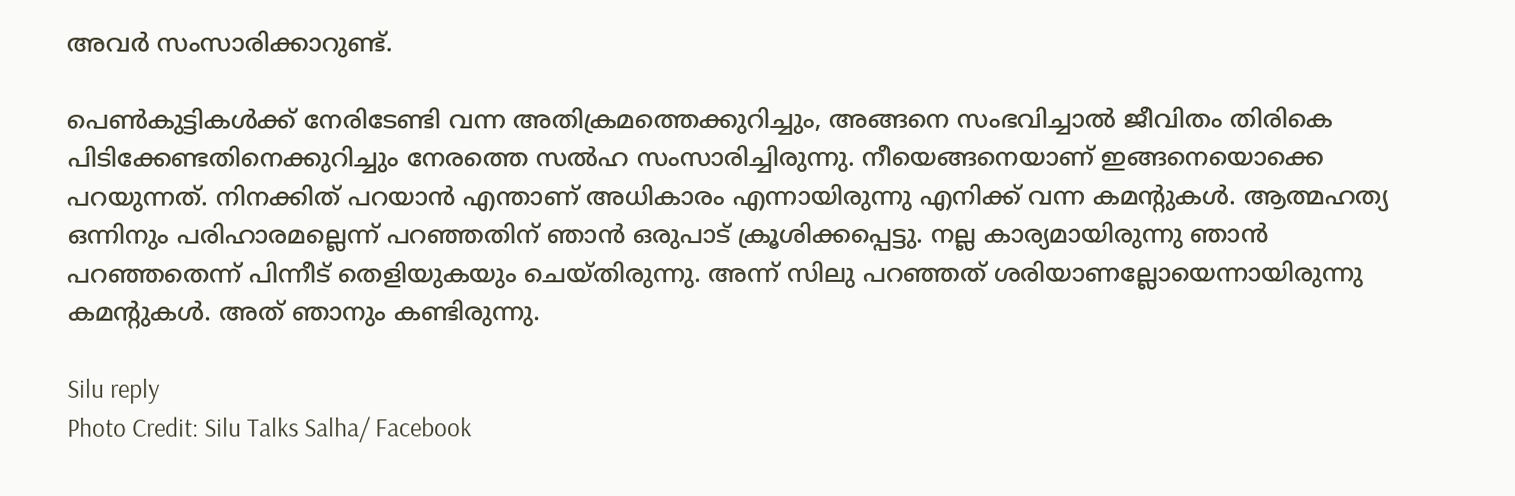അവര്‍ സംസാരിക്കാറുണ്ട്.

പെണ്‍കുട്ടികള്‍ക്ക് നേരിടേണ്ടി വന്ന അതിക്രമത്തെക്കുറിച്ചും, അങ്ങനെ സംഭവിച്ചാല്‍ ജീവിതം തിരികെ പിടിക്കേണ്ടതിനെക്കുറിച്ചും നേരത്തെ സല്‍ഹ സംസാരിച്ചിരുന്നു. നീയെങ്ങനെയാണ് ഇങ്ങനെയൊക്കെ പറയുന്നത്. നിനക്കിത് പറയാന്‍ എന്താണ് അധികാരം എന്നായിരുന്നു എനിക്ക് വന്ന കമന്റുകള്‍. ആത്മഹത്യ ഒന്നിനും പരിഹാരമല്ലെന്ന് പറഞ്ഞതിന് ഞാന്‍ ഒരുപാട് ക്രൂശിക്കപ്പെട്ടു. നല്ല കാര്യമായിരുന്നു ഞാന്‍ പറഞ്ഞതെന്ന് പിന്നീട് തെളിയുകയും ചെയ്തിരുന്നു. അന്ന് സിലു പറഞ്ഞത് ശരിയാണല്ലോയെന്നായിരുന്നു കമന്റുകള്‍. അത് ഞാനും കണ്ടിരുന്നു.

Silu reply
Photo Credit: Silu Talks Salha/ Facebook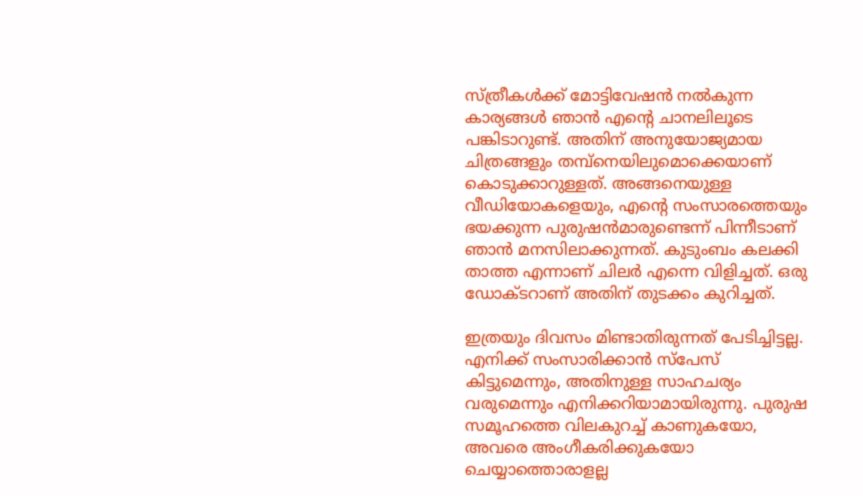സ്ത്രീകള്‍ക്ക് മോട്ടിവേഷന്‍ നല്‍കുന്ന കാര്യങ്ങള്‍ ഞാന്‍ എന്റെ ചാനലിലൂടെ പങ്കിടാറുണ്ട്. അതിന് അനുയോജ്യമായ ചിത്രങ്ങളും തമ്പ്‌നെയിലുമൊക്കെയാണ് കൊടുക്കാറുള്ളത്. അങ്ങനെയുള്ള വീഡിയോകളെയും, എന്റെ സംസാരത്തെയും ഭയക്കുന്ന പുരുഷന്‍മാരുണ്ടെന്ന് പിന്നീടാണ് ഞാന്‍ മനസിലാക്കുന്നത്. കുടുംബം കലക്കി താത്ത എന്നാണ് ചിലര്‍ എന്നെ വിളിച്ചത്. ഒരു ഡോക്ടറാണ് അതിന് തുടക്കം കുറിച്ചത്.

ഇത്രയും ദിവസം മിണ്ടാതിരുന്നത് പേടിച്ചിട്ടല്ല. എനിക്ക് സംസാരിക്കാന്‍ സ്‌പേസ് കിട്ടുമെന്നും, അതിനുള്ള സാഹചര്യം വരുമെന്നും എനിക്കറിയാമായിരുന്നു. പുരുഷ സമൂഹത്തെ വിലകുറച്ച് കാണുകയോ, അവരെ അംഗീകരിക്കുകയോ ചെയ്യാത്തൊരാളല്ല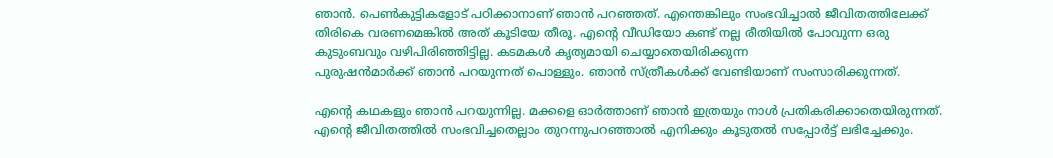ഞാന്‍. പെണ്‍കുട്ടികളോട് പഠിക്കാനാണ് ഞാന്‍ പറഞ്ഞത്. എന്തെങ്കിലും സംഭവിച്ചാല്‍ ജീവിതത്തിലേക്ക് തിരികെ വരണമെങ്കില്‍ അത് കൂടിയേ തീരൂ. എന്റെ വീഡിയോ കണ്ട് നല്ല രീതിയില്‍ പോവുന്ന ഒരു കുടുംബവും വഴിപിരിഞ്ഞിട്ടില്ല. കടമകള്‍ കൃത്യമായി ചെയ്യാതെയിരിക്കുന്ന
പുരുഷന്‍മാര്‍ക്ക് ഞാന്‍ പറയുന്നത് പൊള്ളും. ഞാന്‍ സ്ത്രീകള്‍ക്ക് വേണ്ടിയാണ് സംസാരിക്കുന്നത്.

എന്റെ കഥകളും ഞാന്‍ പറയുന്നില്ല. മക്കളെ ഓര്‍ത്താണ് ഞാന്‍ ഇത്രയും നാള്‍ പ്രതികരിക്കാതെയിരുന്നത്. എന്റെ ജീവിതത്തില്‍ സംഭവിച്ചതെല്ലാം തുറന്നുപറഞ്ഞാല്‍ എനിക്കും കൂടുതല്‍ സപ്പോര്‍ട്ട് ലഭിച്ചേക്കും.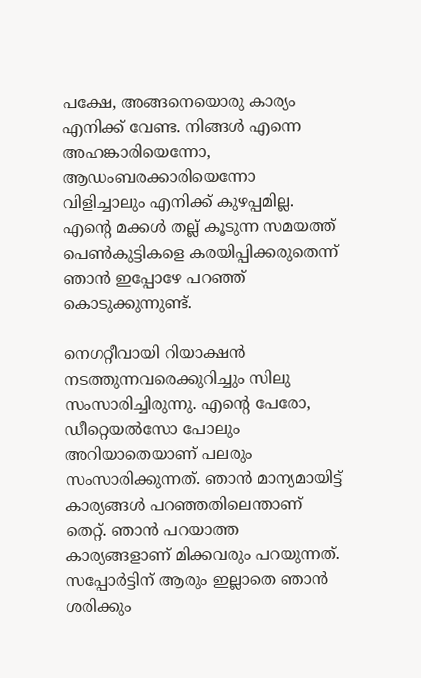പക്ഷേ, അങ്ങനെയൊരു കാര്യം എനിക്ക് വേണ്ട. നിങ്ങള്‍ എന്നെ അഹങ്കാരിയെന്നോ, ആഡംബരക്കാരിയെന്നോ വിളിച്ചാലും എനിക്ക് കുഴപ്പമില്ല. എന്റെ മക്കള്‍ തല്ല് കൂടുന്ന സമയത്ത് പെണ്‍കുട്ടികളെ കരയിപ്പിക്കരുതെന്ന് ഞാന്‍ ഇപ്പോഴേ പറഞ്ഞ് കൊടുക്കുന്നുണ്ട്.

നെഗറ്റീവായി റിയാക്ഷന്‍ നടത്തുന്നവരെക്കുറിച്ചും സിലു സംസാരിച്ചിരുന്നു. എന്റെ പേരോ, ഡീറ്റെയല്‍സോ പോലും അറിയാതെയാണ് പലരും സംസാരിക്കുന്നത്. ഞാന്‍ മാന്യമായിട്ട് കാര്യങ്ങള്‍ പറഞ്ഞതിലെന്താണ് തെറ്റ്. ഞാന്‍ പറയാത്ത കാര്യങ്ങളാണ് മിക്കവരും പറയുന്നത്. സപ്പോര്‍ട്ടിന് ആരും ഇല്ലാതെ ഞാന്‍ ശരിക്കും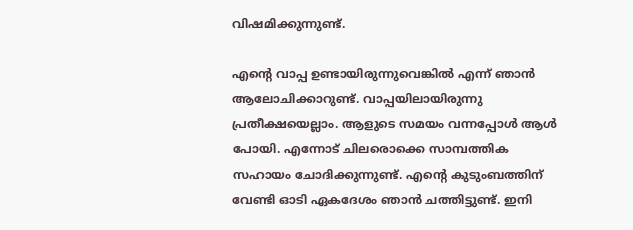വിഷമിക്കുന്നുണ്ട്.

എന്റെ വാപ്പ ഉണ്ടായിരുന്നുവെങ്കില്‍ എന്ന് ഞാന്‍ ആലോചിക്കാറുണ്ട്. വാപ്പയിലായിരുന്നു പ്രതീക്ഷയെല്ലാം. ആളുടെ സമയം വന്നപ്പോള്‍ ആള്‍ പോയി. എന്നോട് ചിലരൊക്കെ സാമ്പത്തിക സഹായം ചോദിക്കുന്നുണ്ട്. എന്റെ കുടുംബത്തിന് വേണ്ടി ഓടി ഏകദേശം ഞാന്‍ ചത്തിട്ടുണ്ട്. ഇനി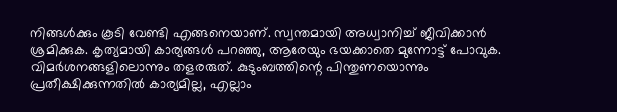നിങ്ങള്‍ക്കും കൂടി വേണ്ടി എങ്ങനെയാണ്. സ്വന്തമായി അധ്വാനിച്ച് ജീവിക്കാന്‍ ശ്രമിക്കുക. കൃത്യമായി കാര്യങ്ങള്‍ പറഞ്ഞു, ആരേയും ഭയക്കാതെ മുന്നോട്ട് പോവുക. വിമര്‍ശനങ്ങളിലൊന്നും തളരരുത്. കുടുംബത്തിന്റെ പിന്തുണയൊന്നും പ്രതീക്ഷിക്കുന്നതില്‍ കാര്യമില്ല, എല്ലാം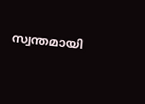സ്വന്തമായി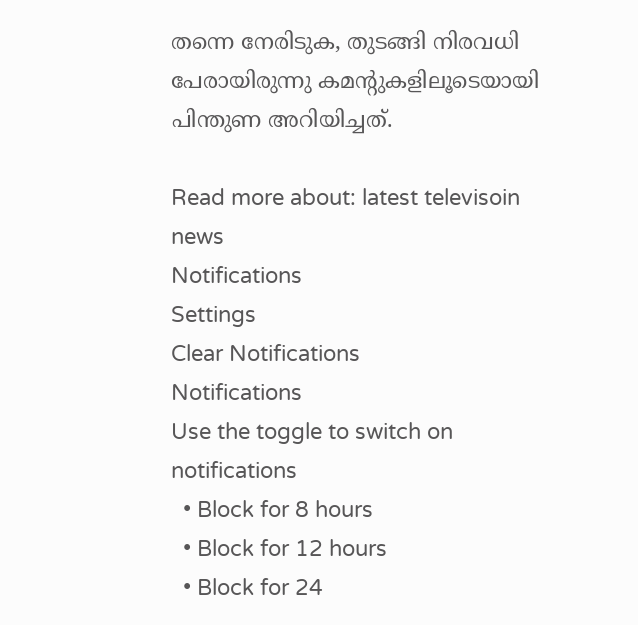തന്നെ നേരിടുക, തുടങ്ങി നിരവധി പേരായിരുന്നു കമന്റുകളിലൂടെയായി പിന്തുണ അറിയിച്ചത്.

Read more about: latest televisoin news
Notifications
Settings
Clear Notifications
Notifications
Use the toggle to switch on notifications
  • Block for 8 hours
  • Block for 12 hours
  • Block for 24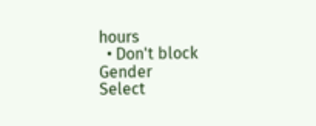hours
  • Don't block
Gender
Select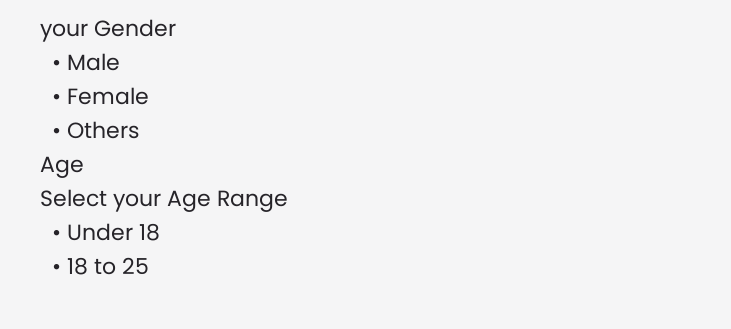your Gender
  • Male
  • Female
  • Others
Age
Select your Age Range
  • Under 18
  • 18 to 25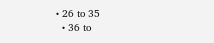• 26 to 35
  • 36 to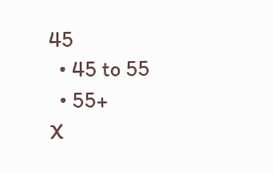45
  • 45 to 55
  • 55+
X